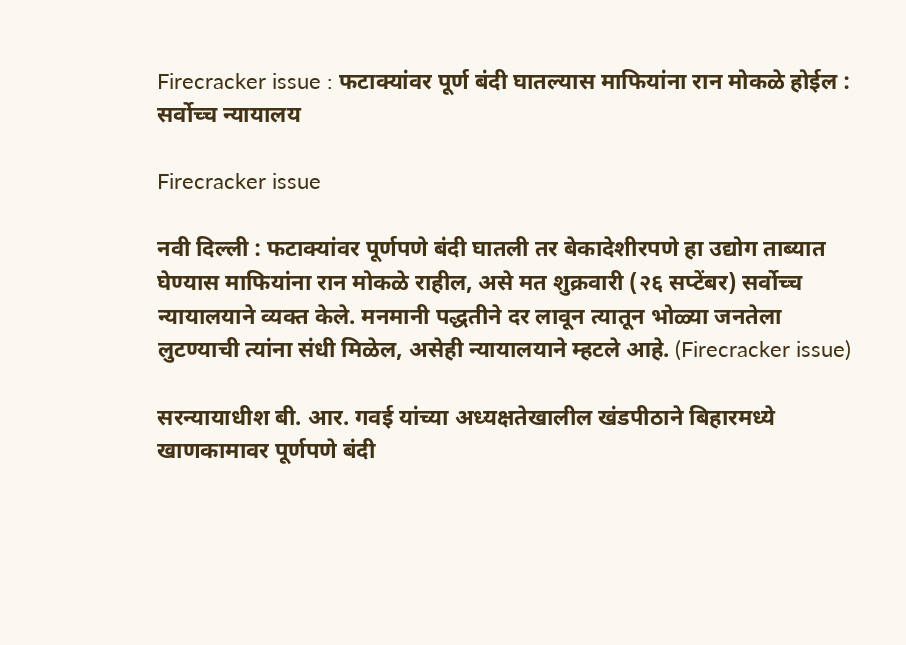Firecracker issue : फटाक्यांवर पूर्ण बंदी घातल्यास माफियांना रान मोकळे होईल : सर्वोच्च न्यायालय

Firecracker issue

नवी दिल्ली : फटाक्यांवर पूर्णपणे बंदी घातली तर बेकादेशीरपणे हा उद्योग ताब्यात घेण्यास माफियांना रान मोकळे राहील, असे मत शुक्रवारी (२६ सप्टेंबर) सर्वोच्च न्यायालयाने व्यक्त केले. मनमानी पद्धतीने दर लावून त्यातून भोळ्या जनतेला लुटण्याची त्यांना संधी मिळेल, असेही न्यायालयाने म्हटले आहे. (Firecracker issue)

सरन्यायाधीश बी. आर. गवई यांच्या अध्यक्षतेखालील खंडपीठाने बिहारमध्ये खाणकामावर पूर्णपणे बंदी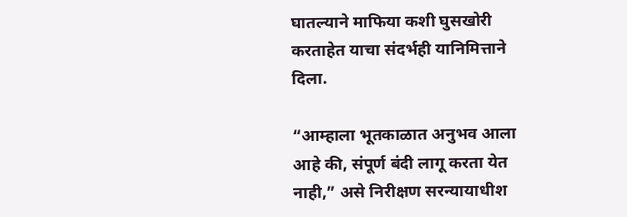घातल्याने माफिया कशी घुसखोरी करताहेत याचा संदर्भही यानिमित्ताने दिला.

“आम्हाला भूतकाळात अनुभव आला आहे की, संपूर्ण बंदी लागू करता येत नाही,” असे निरीक्षण सरन्यायाधीश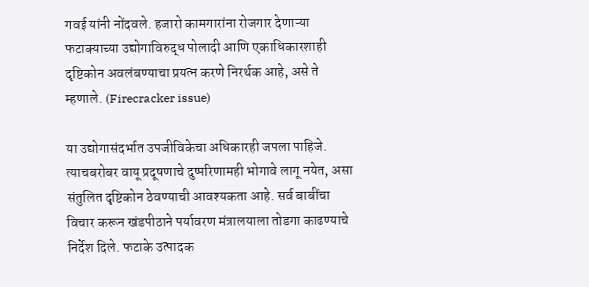गवई यांनी नोंदवले. हजारो कामगारांना रोजगार देणाऱ्या फटाक्याच्या उद्योगाविरुद्ध पोलादी आणि एकाधिकारशाही दृष्टिकोन अवलंबण्याचा प्रयत्न करणे निरर्थक आहे, असे ते म्हणाले. (Firecracker issue)

या उद्योगासंदर्भात उपजीविकेचा अधिकारही जपला पाहिजे. त्याचबरोबर वायू प्रदूषणाचे दुष्परिणामही भोगावे लागू नयेत, असा संतुलित दृष्टिकोन ठेवण्याची आवश्यकता आहे. सर्व बाबींचा विचार करून खंडपीठाने पर्यावरण मंत्रालयाला तोडगा काढण्याचे निर्देश दिले. फटाके उत्पादक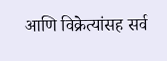आणि विक्रेत्यांसह सर्व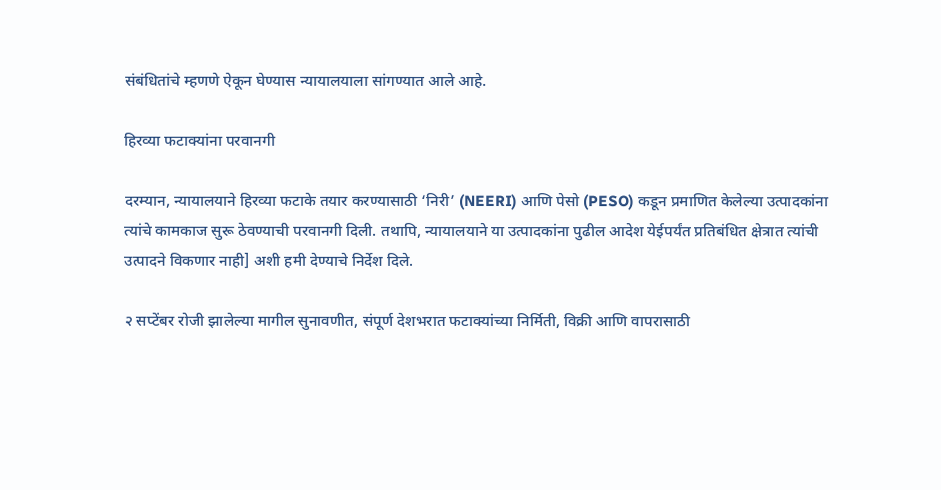संबंधितांचे म्हणणे ऐकून घेण्यास न्यायालयाला सांगण्यात आले आहे.

हिरव्या फटाक्यांना परवानगी

दरम्यान, न्यायालयाने हिरव्या फटाके तयार करण्यासाठी ‘निरी’ (NEERI) आणि पेसो (PESO) कडून प्रमाणित केलेल्या उत्पादकांना त्यांचे कामकाज सुरू ठेवण्याची परवानगी दिली. तथापि, न्यायालयाने या उत्पादकांना पुढील आदेश येईपर्यंत प्रतिबंधित क्षेत्रात त्यांची उत्पादने विकणार नाही] अशी हमी देण्याचे निर्देश दिले.

२ सप्टेंबर रोजी झालेल्या मागील सुनावणीत, संपूर्ण देशभरात फटाक्यांच्या निर्मिती, विक्री आणि वापरासाठी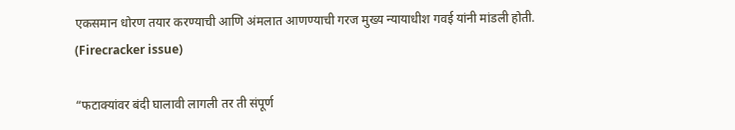एकसमान धोरण तयार करण्याची आणि अंमलात आणण्याची गरज मुख्य न्यायाधीश गवई यांनी मांडली होती. (Firecracker issue)

“फटाक्यांवर बंदी घालावी लागली तर ती संपूर्ण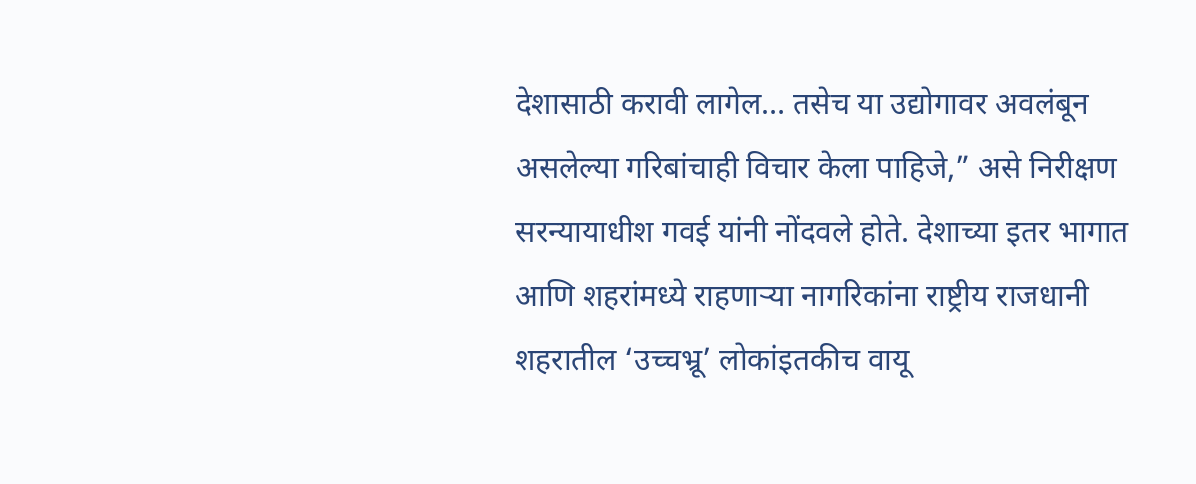देशासाठी करावी लागेल… तसेच या उद्योगावर अवलंबून असलेल्या गरिबांचाही विचार केला पाहिजे,” असे निरीक्षण सरन्यायाधीश गवई यांनी नोंदवले होते. देशाच्या इतर भागात आणि शहरांमध्ये राहणाऱ्या नागरिकांना राष्ट्रीय राजधानी शहरातील ‘उच्चभ्रू’ लोकांइतकीच वायू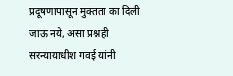प्रदूषणापासून मुक्तता का दिली जाऊ नये, असा प्रश्नही सरन्यायाधीश गवई यांनी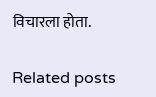विचारला होता.

Related posts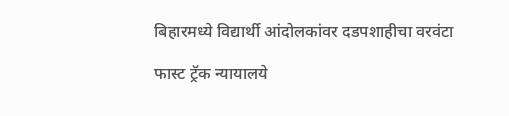बिहारमध्ये विद्यार्थी आंदोलकांवर दडपशाहीचा वरवंटा

फास्ट ट्रॅक न्यायालये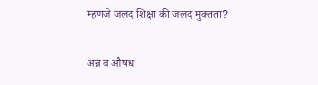म्हणजे जलद शिक्षा की जलद मुक्तता?

अन्न व औषध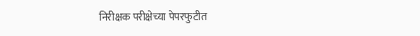निरीक्षक परीक्षेच्या पेपरफुटीत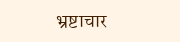भ्रष्टाचार